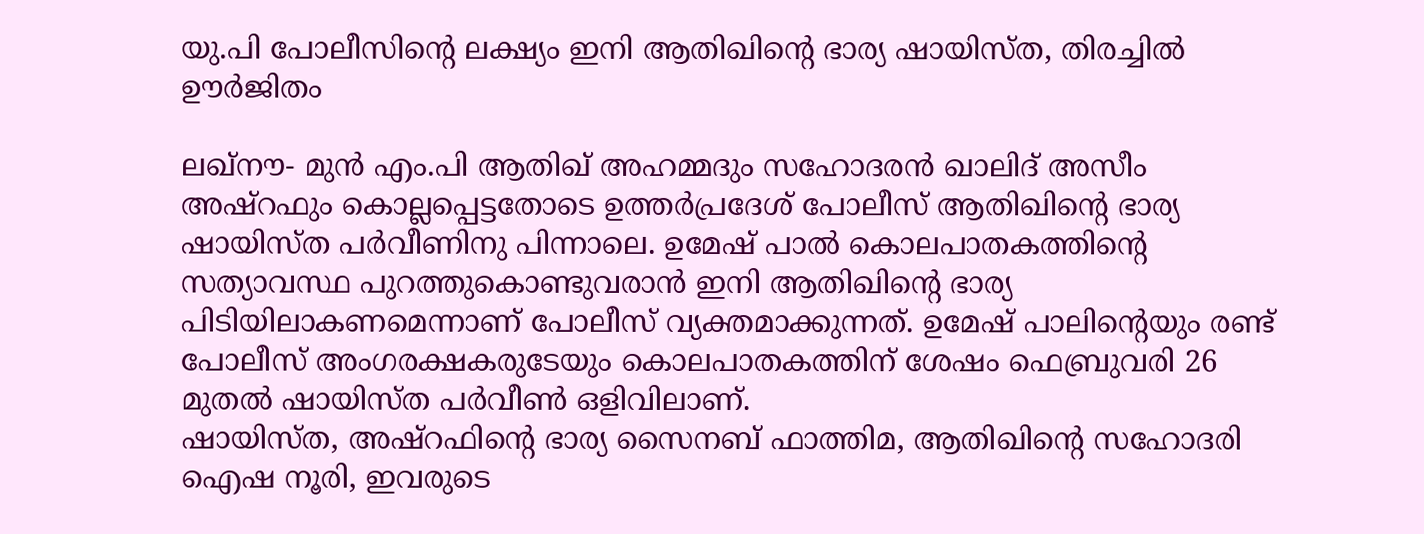യു.പി പോലീസിന്റെ ലക്ഷ്യം ഇനി ആതിഖിന്റെ ഭാര്യ ഷായിസ്ത, തിരച്ചില്‍ ഊര്‍ജിതം

ലഖ്‌നൗ- മുന്‍ എം.പി ആതിഖ് അഹമ്മദും സഹോദരന്‍ ഖാലിദ് അസീം അഷ്‌റഫും കൊല്ലപ്പെട്ടതോടെ ഉത്തര്‍പ്രദേശ് പോലീസ് ആതിഖിന്റെ ഭാര്യ ഷായിസ്ത പര്‍വീണിനു പിന്നാലെ. ഉമേഷ് പാല്‍ കൊലപാതകത്തിന്റെ സത്യാവസ്ഥ പുറത്തുകൊണ്ടുവരാന്‍ ഇനി ആതിഖിന്റെ ഭാര്യ പിടിയിലാകണമെന്നാണ് പോലീസ് വ്യക്തമാക്കുന്നത്. ഉമേഷ് പാലിന്റെയും രണ്ട് പോലീസ് അംഗരക്ഷകരുടേയും കൊലപാതകത്തിന് ശേഷം ഫെബ്രുവരി 26 മുതല്‍ ഷായിസ്ത പര്‍വീണ്‍ ഒളിവിലാണ്.
ഷായിസ്ത, അഷ്‌റഫിന്റെ ഭാര്യ സൈനബ് ഫാത്തിമ, ആതിഖിന്റെ സഹോദരി ഐഷ നൂരി, ഇവരുടെ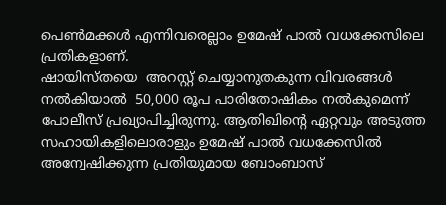പെണ്‍മക്കള്‍ എന്നിവരെല്ലാം ഉമേഷ് പാല്‍ വധക്കേസിലെ പ്രതികളാണ്.
ഷായിസ്തയെ  അറസ്റ്റ് ചെയ്യാനുതകുന്ന വിവരങ്ങള്‍ നല്‍കിയാല്‍  50,000 രൂപ പാരിതോഷികം നല്‍കുമെന്ന് പോലീസ് പ്രഖ്യാപിച്ചിരുന്നു. ആതിഖിന്റെ ഏറ്റവും അടുത്ത സഹായികളിലൊരാളും ഉമേഷ് പാല്‍ വധക്കേസില്‍ അന്വേഷിക്കുന്ന പ്രതിയുമായ ബോംബാസ്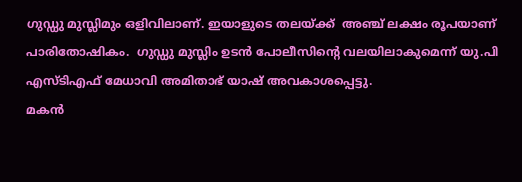ഗുഡ്ഡു മുസ്ലിമും ഒളിവിലാണ്. ഇയാളുടെ തലയ്ക്ക്  അഞ്ച് ലക്ഷം രൂപയാണ് പാരിതോഷികം.  ഗുഡ്ഡു മുസ്ലിം ഉടന്‍ പോലീസിന്റെ വലയിലാകുമെന്ന് യു.പി എസ്ടിഎഫ് മേധാവി അമിതാഭ് യാഷ് അവകാശപ്പെട്ടു.
മകന്‍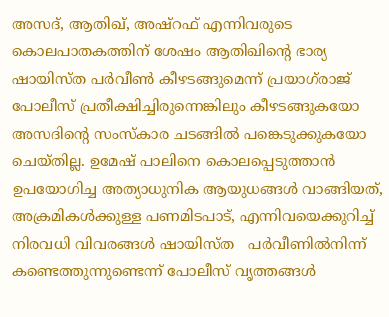അസദ്, ആതിഖ്, അഷ്‌റഫ് എന്നിവരുടെ കൊലപാതകത്തിന് ശേഷം ആതിഖിന്റെ ഭാര്യ ഷായിസ്ത പര്‍വീണ്‍ കീഴടങ്ങുമെന്ന് പ്രയാഗ്‌രാജ് പോലീസ് പ്രതീക്ഷിച്ചിരുന്നെങ്കിലും കീഴടങ്ങുകയോ അസദിന്റെ സംസ്‌കാര ചടങ്ങില്‍ പങ്കെടുക്കുകയോ ചെയ്തില്ല. ഉമേഷ് പാലിനെ കൊലപ്പെടുത്താന്‍ ഉപയോഗിച്ച അത്യാധുനിക ആയുധങ്ങള്‍ വാങ്ങിയത്, അക്രമികള്‍ക്കുള്ള പണമിടപാട്, എന്നിവയെക്കുറിച്ച് നിരവധി വിവരങ്ങള്‍ ഷായിസ്ത   പര്‍വീണില്‍നിന്ന്  കണ്ടെത്തുന്നുണ്ടെന്ന് പോലീസ് വൃത്തങ്ങള്‍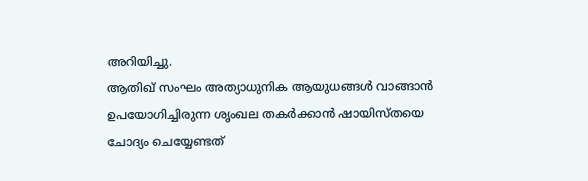അറിയിച്ചു.
ആതിഖ് സംഘം അത്യാധുനിക ആയുധങ്ങള്‍ വാങ്ങാന്‍ ഉപയോഗിച്ചിരുന്ന ശൃംഖല തകര്‍ക്കാന്‍ ഷായിസ്തയെ  ചോദ്യം ചെയ്യേണ്ടത്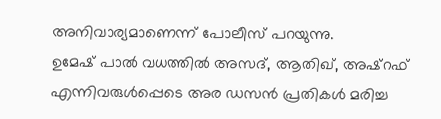അനിവാര്യമാണെന്ന് പോലീസ് പറയുന്നു.
ഉമേഷ് പാല്‍ വധത്തില്‍ അസദ്, ആതിഖ്, അഷ്‌റഫ് എന്നിവരുള്‍പ്പെടെ അര ഡസന്‍ പ്രതികള്‍ മരിച്ച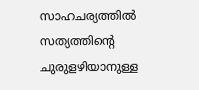സാഹചര്യത്തില്‍ സത്യത്തിന്റെ ചുരുളഴിയാനുള്ള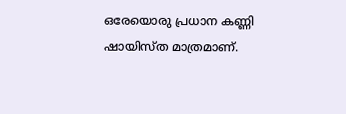ഒരേയൊരു പ്രധാന കണ്ണി ഷായിസ്ത മാത്രമാണ്.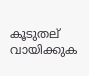കൂടുതല് വായിക്കുക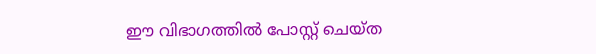ഈ വിഭാഗത്തിൽ പോസ്റ്റ് ചെയ്ത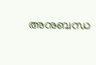അനുബന്ധ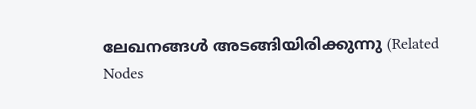ലേഖനങ്ങൾ അടങ്ങിയിരിക്കുന്നു (Related Nodes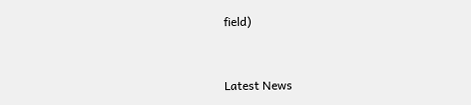field)



Latest News